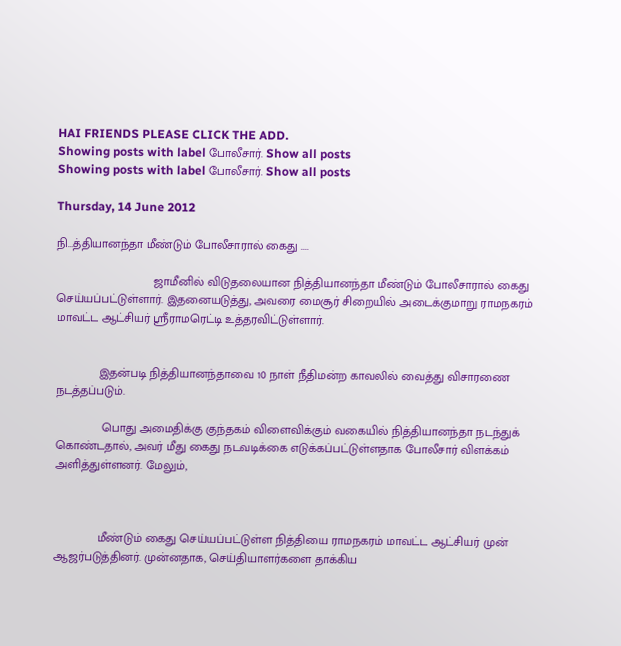HAI FRIENDS PLEASE CLICK THE ADD.
Showing posts with label போலீசார். Show all posts
Showing posts with label போலீசார். Show all posts

Thursday, 14 June 2012

நி...த்தியானந்தா மீண்டும் போலீசாரால் கைது ....

                             ஜாமீனில் விடுதலையான நித்தியானந்தா மீண்டும் போலீசாரால் கைது செய்யப்பட்டுள்ளார். இதனையடுத்து, அவரை மைசூர் சிறையில் அடைக்குமாறு ராமநகரம் மாவட்ட ஆட்சியர் ஸ்ரீராமரெட்டி உத்தரவிட்டுள்ளார்.


             இதன்படி நித்தியானந்தாவை 10 நாள் நீதிமன்ற காவலில் வைத்து விசாரணை நடத்தப்படும்.

              பொது அமைதிக்கு குந்தகம் விளைவிக்கும் வகையில் நித்தியானந்தா நடந்துக் கொண்டதால், அவர் மீது கைது நடவடிக்கை எடுக்கப்பட்டுள்ளதாக போலீசார் விளக்கம் அளித்துள்ளனர். மேலும்,



             மீண்டும் கைது செய்யப்பட்டுள்ள நித்தியை ராமநகரம் மாவட்ட ஆட்சியர் முன் ஆஜர்படுத்தினர். முன்னதாக, செய்தியாளர்களை தாக்கிய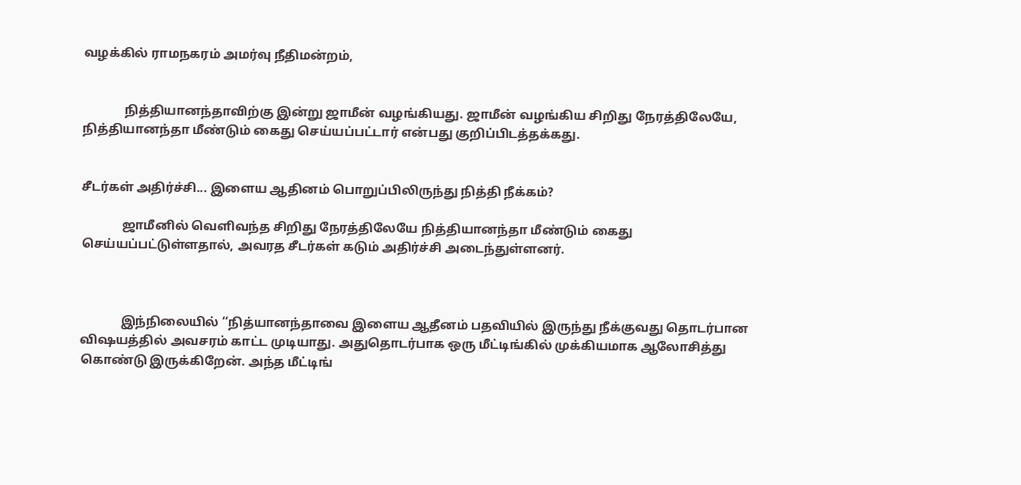வழக்கில் ராமநகரம் அமர்வு நீதிமன்றம்,


             நித்தியானந்தாவிற்கு இன்று ஜாமீன் வழங்கியது. ஜாமீன் வழங்கிய சிறிது நேரத்திலேயே, நித்தியானந்தா மீண்டும் கைது செய்யப்பட்டார் என்பது குறிப்பிடத்தக்கது.


சீடர்கள் அதிர்ச்சி... இளைய ஆதினம் பொறுப்பிலிருந்து நித்தி நீக்கம்?

             ஜாமீனில் வெளிவந்த சிறிது நேரத்திலேயே நித்தியானந்தா மீண்டும் கைது செய்யப்பட்டுள்ளதால், அவரத சீடர்கள் கடும் அதிர்ச்சி அடைந்துள்ளனர்.



             இந்நிலையில் ‘‘நித்யானந்தாவை இளைய ஆதீனம் பதவியில் இருந்து நீக்குவது தொடர்பான விஷயத்தில் அவசரம் காட்ட முடியாது. அதுதொடர்பாக ஒரு மீட்டிங்கில் முக்கியமாக ஆலோசித்து கொண்டு இருக்கிறேன். அந்த மீட்டிங்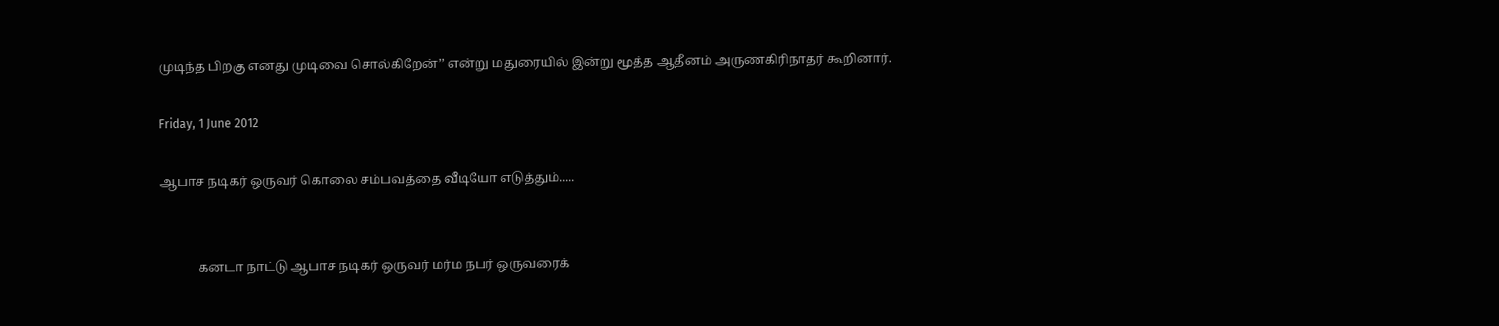முடிந்த பிறகு எனது முடிவை சொல்கிறேன்’’ என்று மதுரையில் இன்று மூத்த ஆதீனம் அருணகிரிநாதர் கூறினார்.

Friday, 1 June 2012

ஆபாச நடிகர் ஒருவர் கொலை சம்பவத்தை வீடியோ எடுத்தும்.....


            கனடா நாட்டு ஆபாச நடிகர் ஒருவர் மர்ம நபர் ஒருவரைக்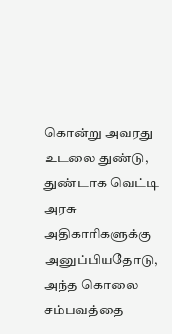கொன்று அவரது உடலை துண்டு, துண்டாக வெட்டி அரசு அதிகாரிகளுக்கு அனுப்பியதோடு, அந்த கொலை சம்பவத்தை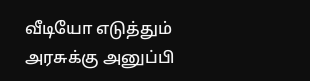வீடியோ எடுத்தும் அரசுக்கு அனுப்பி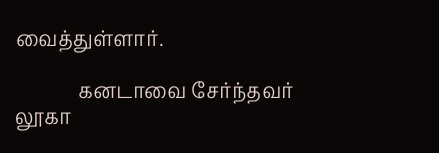வைத்துள்ளார்.

             கனடாவை சேர்ந்தவர் லூகா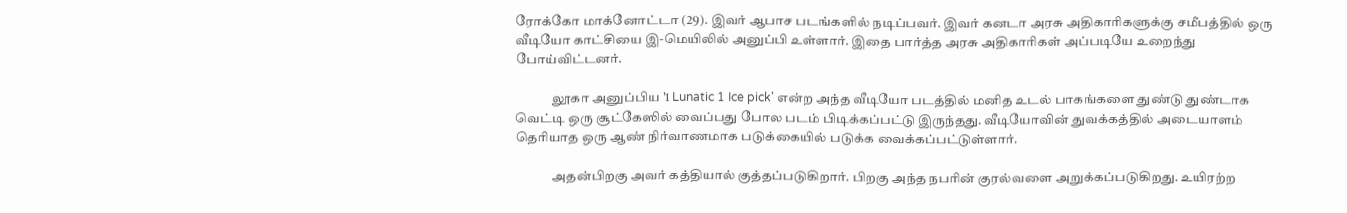ரோக்கோ மாக்னோட்டா (29). இவர் ஆபாச படங்களில் நடிப்பவர். இவர் கனடா அரசு அதிகாரிகளுக்கு சமீபத்தில் ஒரு வீடியோ காட்சியை இ-மெயிலில் அனுப்பி உள்ளார். இதை பார்த்த அரசு அதிகாரிகள் அப்படியே உறைந்து போய்விட்டனர்.

              லூகா அனுப்பிய '1 Lunatic 1 Ice pick' என்ற அந்த வீடியோ படத்தில் மனித உடல் பாகங்களை துண்டு துண்டாக வெட்டி ஒரு சூட்கேஸில் வைப்பது போல படம் பிடிக்கப்பட்டு இருந்தது. வீடியோவின் துவக்கத்தில் அடையாளம் தெரியாத ஒரு ஆண் நிர்வாணமாக படுக்கையில் படுக்க வைக்கப்பட்டுள்ளார்.

              அதன்பிறகு அவர் கத்தியால் குத்தப்படுகிறார். பிறகு அந்த நபரின் குரல்வளை அறுக்கப்படுகிறது. உயிரற்ற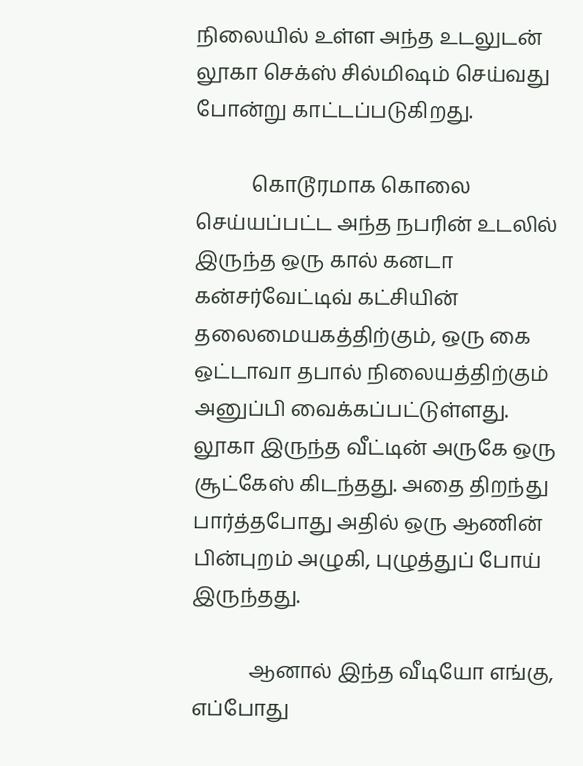நிலையில் உள்ள அந்த உடலுடன் லூகா செக்ஸ் சில்மிஷம் செய்வது போன்று காட்டப்படுகிறது.

           கொடூரமாக கொலை செய்யப்பட்ட அந்த நபரின் உடலில் இருந்த ஒரு கால் கனடா கன்சர்வேட்டிவ் கட்சியின் தலைமையகத்திற்கும், ஒரு கை ஒட்டாவா தபால் நிலையத்திற்கும் அனுப்பி வைக்கப்பட்டுள்ளது. லூகா இருந்த வீட்டின் அருகே ஒரு சூட்கேஸ் கிடந்தது. அதை திறந்து பார்த்தபோது அதில் ஒரு ஆணின் பின்புறம் அழுகி, புழுத்துப் போய் இருந்தது.

           ஆனால் இந்த வீடியோ எங்கு, எப்போது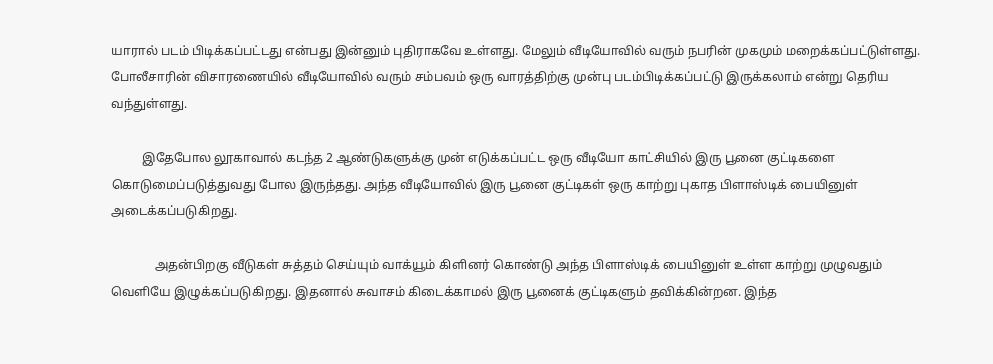யாரால் படம் பிடிக்கப்பட்டது என்பது இன்னும் புதிராகவே உள்ளது. மேலும் வீடியோவில் வரும் நபரின் முகமும் மறைக்கப்பட்டுள்ளது. போலீசாரின் விசாரணையில் வீடியோவில் வரும் சம்பவம் ஒரு வாரத்திற்கு முன்பு படம்பிடிக்கப்பட்டு இருக்கலாம் என்று தெரிய வந்துள்ளது.

          இதேபோல லூகாவால் கடந்த 2 ஆண்டுகளுக்கு முன் எடுக்கப்பட்ட ஒரு வீடியோ காட்சியில் இரு பூனை குட்டிகளை கொடுமைப்படுத்துவது போல இருந்தது. அந்த வீடியோவில் இரு பூனை குட்டிகள் ஒரு காற்று புகாத பிளாஸ்டிக் பையினுள் அடைக்கப்படுகிறது.

              அதன்பிறகு வீடுகள் சுத்தம் செய்யும் வாக்யூம் கிளினர் கொண்டு அந்த பிளாஸ்டிக் பையினுள் உள்ள காற்று முழுவதும் வெளியே இழுக்கப்படுகிறது. இதனால் சுவாசம் கிடைக்காமல் இரு பூனைக் குட்டிகளும் தவிக்கின்றன. இந்த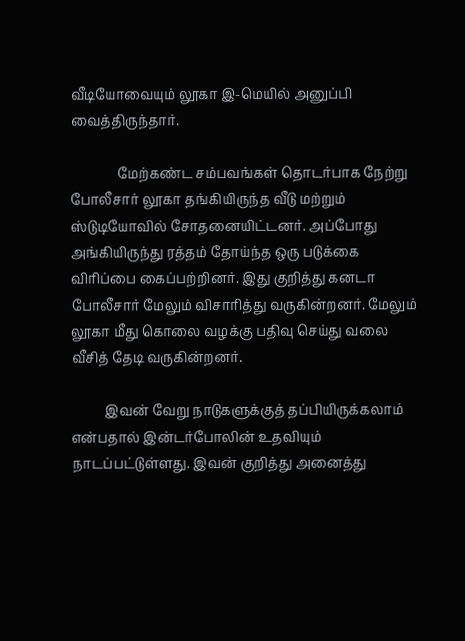வீடியோவையும் லூகா இ-மெயில் அனுப்பி வைத்திருந்தார்.

              மேற்கண்ட சம்பவங்கள் தொடர்பாக நேற்று போலீசார் லூகா தங்கியிருந்த வீடு மற்றும் ஸ்டுடியோவில் சோதனையிட்டனர். அப்போது அங்கியிருந்து ரத்தம் தோய்ந்த ஒரு படுக்கை விரிப்பை கைப்பற்றினர். இது குறித்து கனடா போலீசார் மேலும் விசாரித்து வருகின்றனர். மேலும் லூகா மீது கொலை வழக்கு பதிவு செய்து வலை வீசித் தேடி வருகின்றனர்.

          இவன் வேறு நாடுகளுக்குத் தப்பியிருக்கலாம் என்பதால் இன்டர்போலின் உதவியும் நாடப்பட்டுள்ளது. இவன் குறித்து அனைத்து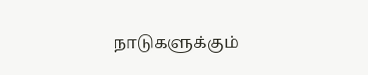நாடுகளுக்கும்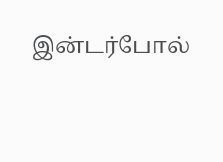இன்டர்போல்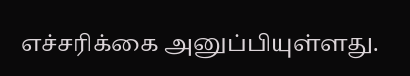எச்சரிக்கை அனுப்பியுள்ளது.